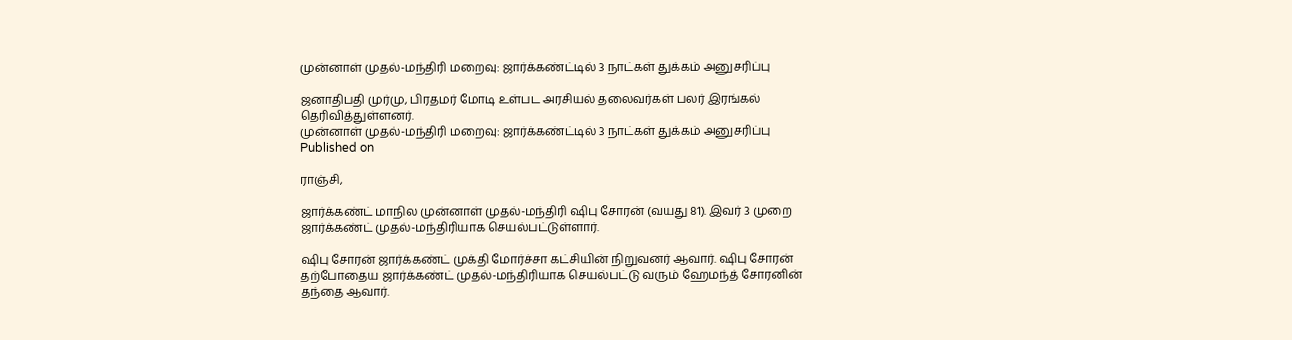முன்னாள் முதல்-மந்திரி மறைவு: ஜார்க்கண்ட்டில் 3 நாட்கள் துக்கம் அனுசரிப்பு

ஜனாதிபதி முர்மு, பிரதமர் மோடி உள்பட அரசியல் தலைவர்கள் பலர் இரங்கல் தெரிவித்துள்ளனர்.
முன்னாள் முதல்-மந்திரி மறைவு: ஜார்க்கண்ட்டில் 3 நாட்கள் துக்கம் அனுசரிப்பு
Published on

ராஞ்சி,

ஜார்க்கண்ட் மாநில முன்னாள் முதல்-மந்திரி ஷிபு சோரன் (வயது 81). இவர் 3 முறை ஜார்க்கண்ட் முதல்-மந்திரியாக செயல்பட்டுள்ளார்.

ஷிபு சோரன் ஜார்க்கண்ட் முக்தி மோர்ச்சா கட்சியின் நிறுவனர் ஆவார். ஷிபு சோரன் தற்போதைய ஜார்க்கண்ட் முதல்-மந்திரியாக செயல்பட்டு வரும் ஹேமந்த் சோரனின் தந்தை ஆவார்.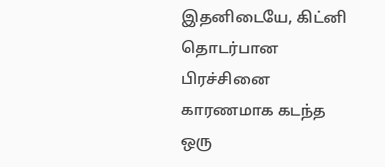இதனிடையே, கிட்னி தொடர்பான பிரச்சினை காரணமாக கடந்த ஒரு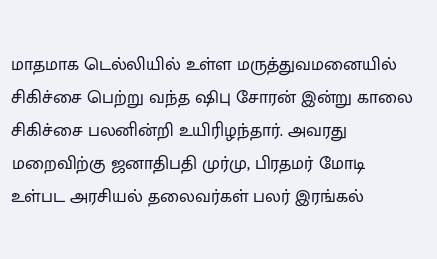மாதமாக டெல்லியில் உள்ள மருத்துவமனையில் சிகிச்சை பெற்று வந்த ஷிபு சோரன் இன்று காலை சிகிச்சை பலனின்றி உயிரிழந்தார். அவரது மறைவிற்கு ஜனாதிபதி முர்மு, பிரதமர் மோடி உள்பட அரசியல் தலைவர்கள் பலர் இரங்கல்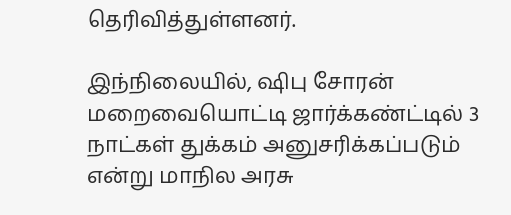தெரிவித்துள்ளனர்.

இந்நிலையில், ஷிபு சோரன் மறைவையொட்டி ஜார்க்கண்ட்டில் 3 நாட்கள் துக்கம் அனுசரிக்கப்படும் என்று மாநில அரசு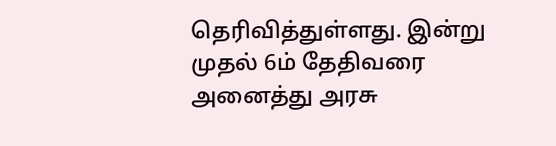தெரிவித்துள்ளது. இன்று முதல் 6ம் தேதிவரை அனைத்து அரசு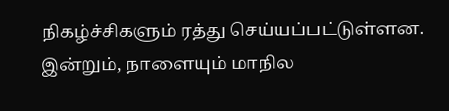நிகழ்ச்சிகளும் ரத்து செய்யப்பட்டுள்ளன. இன்றும், நாளையும் மாநில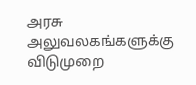அரசு அலுவலகங்களுக்கு விடுமுறை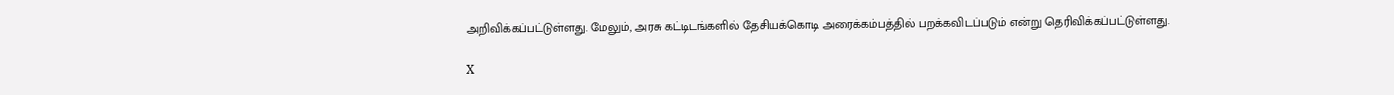அறிவிக்கப்பட்டுள்ளது. மேலும், அரசு கட்டிடங்களில் தேசியக்கொடி அரைக்கம்பத்தில் பறக்கவிடப்படும் என்று தெரிவிக்கப்பட்டுள்ளது.

X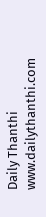Daily Thanthi
www.dailythanthi.com